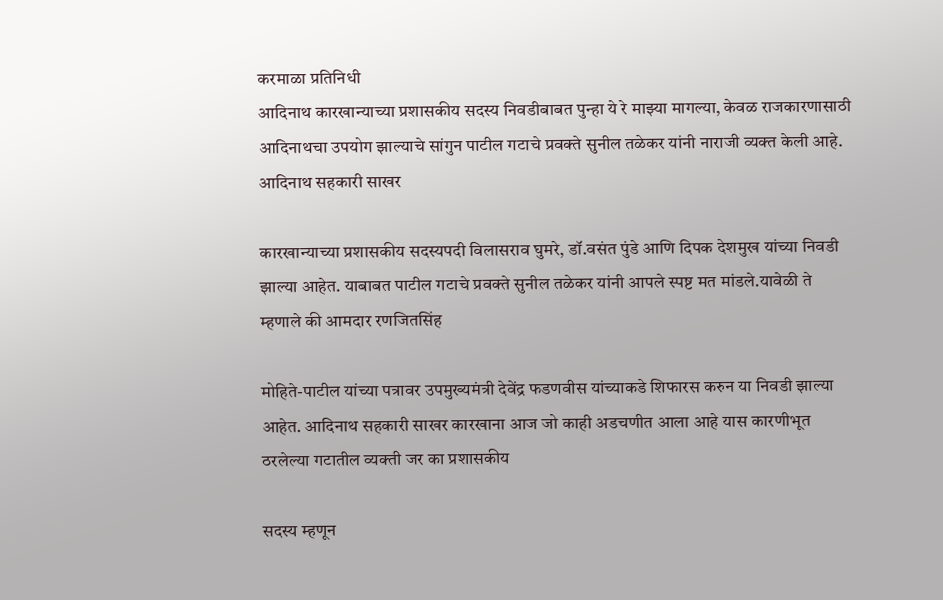करमाळा प्रतिनिधी
आदिनाथ कारखान्याच्या प्रशासकीय सदस्य निवडीबाबत पुन्हा ये रे माझ्या मागल्या, केवळ राजकारणासाठी आदिनाथचा उपयोग झाल्याचे सांगुन पाटील गटाचे प्रवक्ते सुनील तळेकर यांनी नाराजी व्यक्त केली आहे. आदिनाथ सहकारी साखर

कारखान्याच्या प्रशासकीय सदस्यपदी विलासराव घुमरे, डॉ.वसंत पुंडे आणि दिपक देशमुख यांच्या निवडी झाल्या आहेत. याबाबत पाटील गटाचे प्रवक्ते सुनील तळेकर यांनी आपले स्पष्ट मत मांडले.यावेळी ते म्हणाले की आमदार रणजितसिंह

मोहिते-पाटील यांच्या पत्रावर उपमुख्यमंत्री देवेंद्र फडणवीस यांच्याकडे शिफारस करुन या निवडी झाल्या आहेत. आदिनाथ सहकारी साखर कारखाना आज जो काही अडचणीत आला आहे यास कारणीभूत ठरलेल्या गटातील व्यक्ती जर का प्रशासकीय

सदस्य म्हणून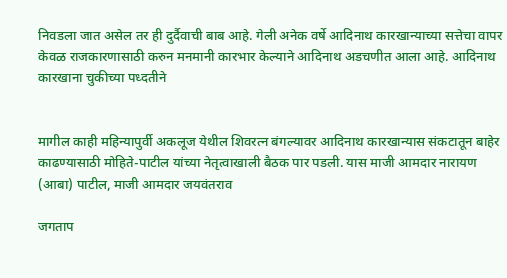निवडला जात असेल तर ही दुर्दैवाची बाब आहे. गेली अनेक वर्षे आदिनाथ कारखान्याच्या सत्तेचा वापर केवळ राजकारणासाठी करुन मनमानी कारभार केल्याने आदिनाथ अडचणीत आला आहे. आदिनाथ कारखाना चुकीच्या पध्दतीने


मागील काही महिन्यापुर्वी अकलूज येथील शिवरत्न बंगल्यावर आदिनाथ कारखान्यास संकटातून बाहेर काढण्यासाठी मोहिते-पाटील यांच्या नेतृत्वाखाली बैठक पार पडली. यास माजी आमदार नारायण (आबा) पाटील, माजी आमदार जयवंतराव

जगताप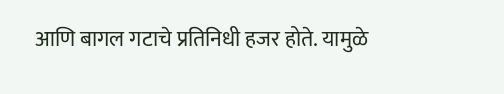आणि बागल गटाचे प्रतिनिधी हजर होते. यामुळे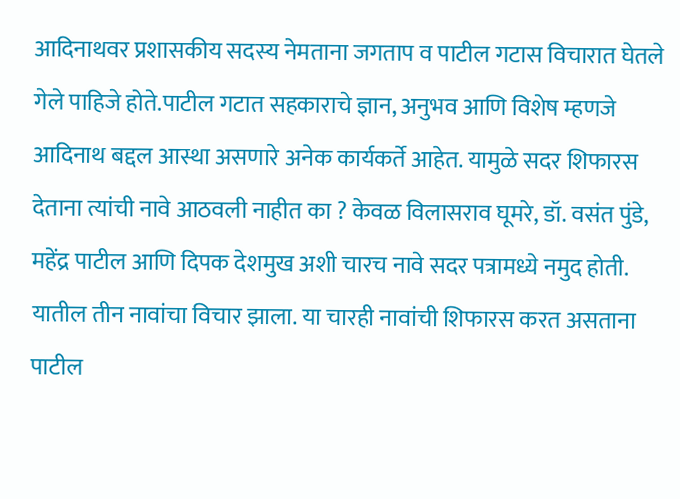आदिनाथवर प्रशासकीय सदस्य नेमताना जगताप व पाटील गटास विचारात घेतले गेले पाहिजे होते.पाटील गटात सहकाराचे ज्ञान, अनुभव आणि विशेष म्हणजे आदिनाथ बद्दल आस्था असणारे अनेक कार्यकर्ते आहेत. यामुळे सदर शिफारस देताना त्यांची नावे आठवली नाहीत का ? केवळ विलासराव घूमरे, डॉ. वसंत पुंडे, महेंद्र पाटील आणि दिपक देशमुख अशी चारच नावे सदर पत्रामध्ये नमुद होती. यातील तीन नावांचा विचार झाला. या चारही नावांची शिफारस करत असताना पाटील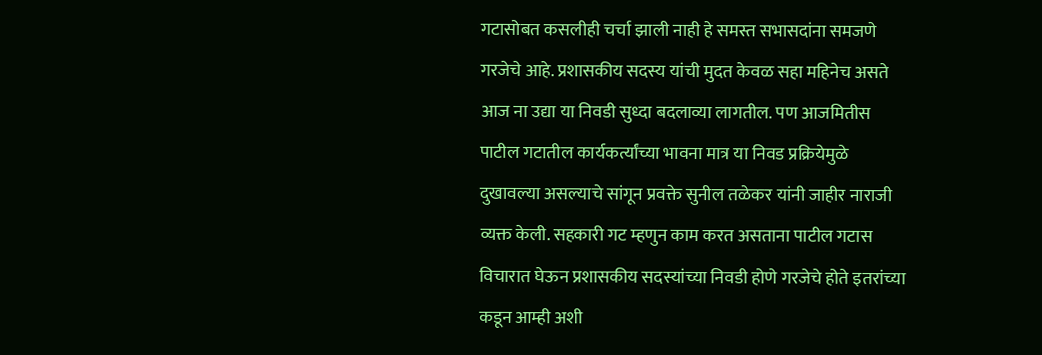गटासोबत कसलीही चर्चा झाली नाही हे समस्त सभासदांना समजणे गरजेचे आहे. प्रशासकीय सदस्य यांची मुदत केवळ सहा महिनेच असते आज ना उद्या या निवडी सुध्दा बदलाव्या लागतील. पण आजमितीस पाटील गटातील कार्यकर्त्यांच्या भावना मात्र या निवड प्रक्रियेमुळे दुखावल्या असल्याचे सांगून प्रवक्ते सुनील तळेकर यांनी जाहीर नाराजी व्यक्त केली. सहकारी गट म्हणुन काम करत असताना पाटील गटास विचारात घेऊन प्रशासकीय सदस्यांच्या निवडी होणे गरजेचे होते इतरांच्या कडून आम्ही अशी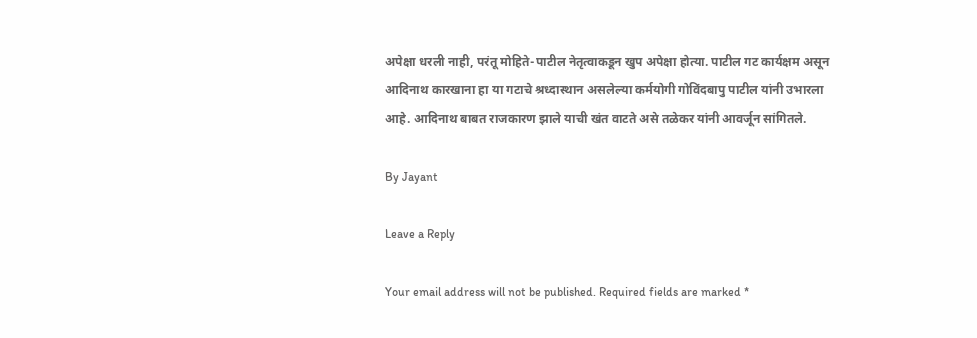अपेक्षा धरली नाही, परंतू मोहिते-पाटील नेतृत्वाकडून खुप अपेक्षा होत्या. पाटील गट कार्यक्षम असून आदिनाथ कारखाना हा या गटाचे श्रध्दास्थान असलेल्या कर्मयोगी गोविंदबापु पाटील यांनी उभारला आहे. आदिनाथ बाबत राजकारण झाले याची खंत वाटते असे तळेकर यांनी आवर्जून सांगितले.

By Jayant

Leave a Reply

Your email address will not be published. Required fields are marked *